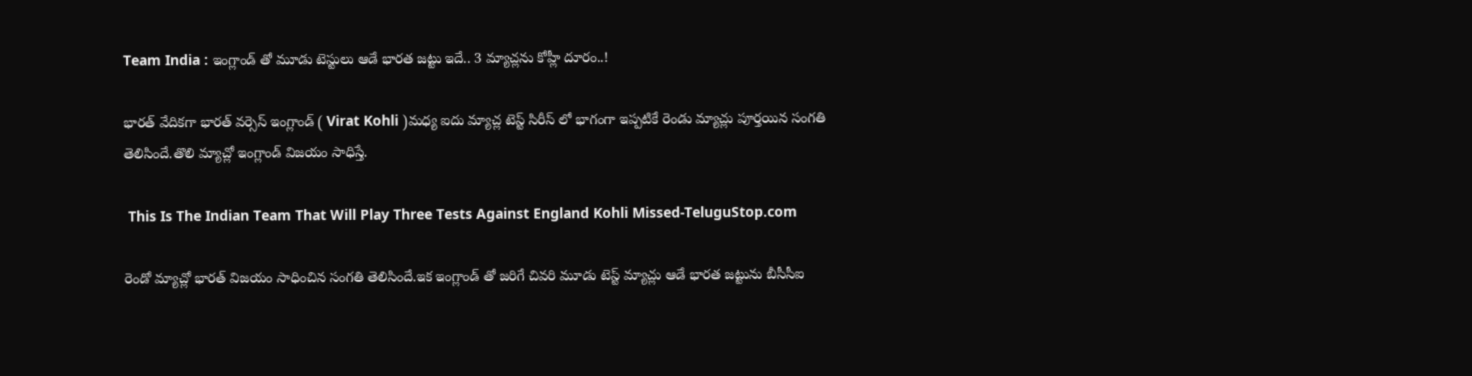Team India : ఇంగ్లాండ్ తో మూడు టెస్టులు ఆడే భారత జట్టు ఇదే.. 3 మ్యాచ్లను కోహ్లీ దూరం..!

భారత్ వేదికగా భారత్ వర్సెస్ ఇంగ్లాండ్ ( Virat Kohli )మధ్య ఐదు మ్యాచ్ల టెస్ట్ సిరీస్ లో భాగంగా ఇప్పటికే రెండు మ్యాచ్లు పూర్తయిన సంగతి తెలిసిందే.తొలి మ్యాచ్లో ఇంగ్లాండ్ విజయం సాధిస్తే.

 This Is The Indian Team That Will Play Three Tests Against England Kohli Missed-TeluguStop.com

రెండో మ్యాచ్లో భారత్ విజయం సాధించిన సంగతి తెలిసిందే.ఇక ఇంగ్లాండ్ తో జరిగే చివరి మూడు టెస్ట్ మ్యాచ్లు ఆడే భారత జట్టును బీసీసీఐ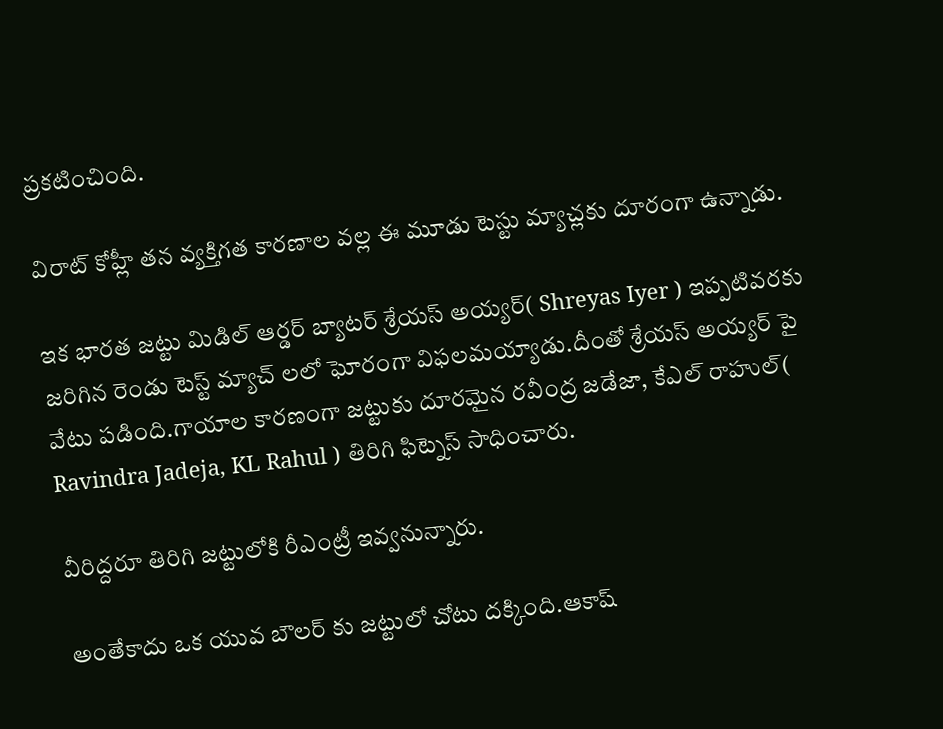ప్రకటించింది.

విరాట్ కోహ్లీ తన వ్యక్తిగత కారణాల వల్ల ఈ మూడు టెస్టు మ్యాచ్లకు దూరంగా ఉన్నాడు.

ఇక భారత జట్టు మిడిల్ ఆర్డర్ బ్యాటర్ శ్రేయస్ అయ్యర్( Shreyas Iyer ) ఇప్పటివరకు జరిగిన రెండు టెస్ట్ మ్యాచ్ లలో ఘోరంగా విఫలమయ్యాడు.దీంతో శ్రేయస్ అయ్యర్ పై వేటు పడింది.గాయాల కారణంగా జట్టుకు దూరమైన రవీంద్ర జడేజా, కేఎల్ రాహుల్( Ravindra Jadeja, KL Rahul ) తిరిగి ఫిట్నెస్ సాధించారు.

వీరిద్దరూ తిరిగి జట్టులోకి రీఎంట్రీ ఇవ్వనున్నారు.

అంతేకాదు ఒక యువ బౌలర్ కు జట్టులో చోటు దక్కింది.ఆకాష్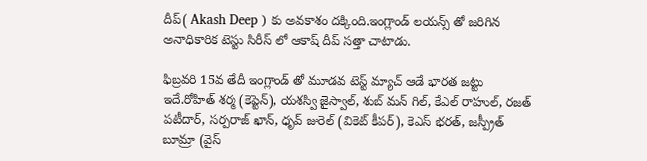దీప్( Akash Deep ) కు అవకాశం దక్కింది.ఇంగ్లాండ్ లయన్స్ తో జరిగిన అనాధికారిక టెస్టు సిరీస్ లో ఆకాష్ దీప్ సత్తా చాటాడు.

ఫిబ్రవరి 15వ తేదీ ఇంగ్లాండ్ తో మూడవ టెస్ట్ మ్యాచ్ ఆడే భారత జట్టు ఇదే.రోహిత్ శర్మ (కెప్టెన్), యశస్వి జైస్వాల్, శుబ్ మన్ గిల్, కేఎల్ రాహుల్, రజత్ పటీదార్, సర్పరాజ్ ఖాన్, ధృవ్ జురెల్ (వికెట్ కీపర్), కెఎస్ భరత్, జస్ప్రీత్ బూమ్రా (వైస్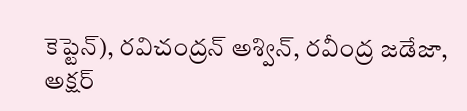కెప్టెన్), రవిచంద్రన్ అశ్విన్, రవీంద్ర జడేజా, అక్షర్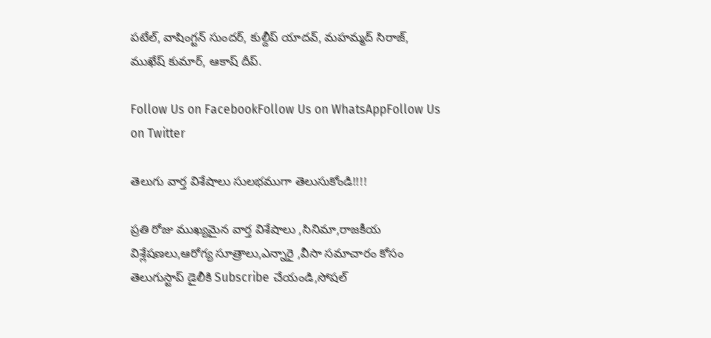పటేల్, వాషింగ్టన్ సుందర్, కుల్దీప్ యాదవ్, మహమ్మద్ సిరాజ్, ముఖేష్ కుమార్, ఆకాష్ దీప్.

Follow Us on FacebookFollow Us on WhatsAppFollow Us on Twitter

తెలుగు వార్త విశేషాలు సులభముగా తెలుసుకోండి!!!!

ప్రతి రోజు ముఖ్యమైన వార్త విశేషాలు ,సినిమా,రాజకీయ విశ్లేషణలు,ఆరోగ్య సూత్రాలు,ఎన్నారై ,వీసా సమాచారం కోసం తెలుగుస్టాప్ డైలీకి Subscribe చేయండి,సోషల్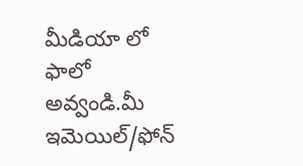మీడియా లో ఫాలో అవ్వండి.మీ ఇమెయిల్/ఫోన్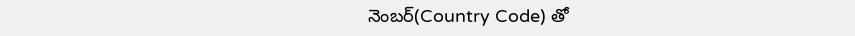నెంబర్(Country Code) తో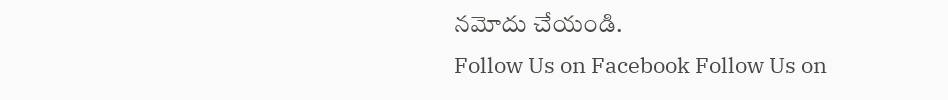నమోదు చేయండి.
Follow Us on Facebook Follow Us on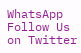WhatsApp  Follow Us on Twitter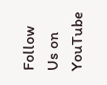Follow Us on YouTube